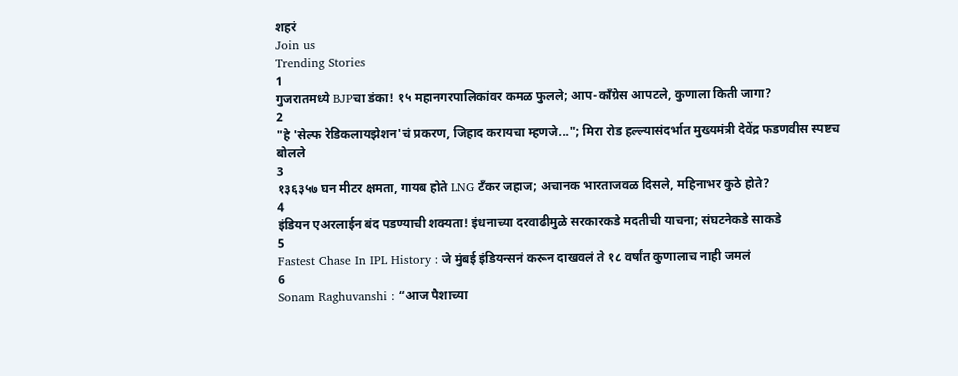शहरं
Join us
Trending Stories
1
गुजरातमध्ये BJPचा डंका! १५ महानगरपालिकांवर कमळ फुलले; आप-काँग्रेस आपटले, कुणाला किती जागा?
2
"हे 'सेल्फ रेडिकलायझेशन'चं प्रकरण, जिहाद करायचा म्हणजे..."; मिरा रोड हल्ल्यासंदर्भात मुख्यमंत्री देवेंद्र फडणवीस स्पष्टच बोलले
3
१३६३५७ घन मीटर क्षमता, गायब होते LNG टँकर जहाज; अचानक भारताजवळ दिसले, महिनाभर कुठे होते?
4
इंडियन एअरलाईन बंद पडण्याची शक्यता! इंधनाच्या दरवाढीमुळे सरकारकडे मदतीची याचना; संघटनेकडे साकडे
5
Fastest Chase In IPL History : जे मुंबई इंडियन्सनं करून दाखवलं ते १८ वर्षांत कुणालाच नाही जमलं
6
Sonam Raghuvanshi : “आज पैशाच्या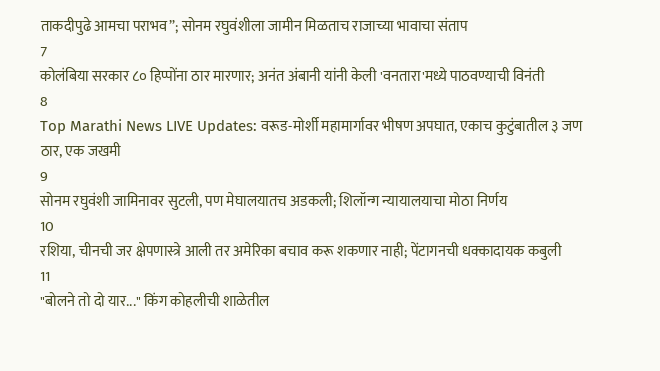ताकदीपुढे आमचा पराभव”; सोनम रघुवंशीला जामीन मिळताच राजाच्या भावाचा संताप
7
कोलंबिया सरकार ८० हिप्पोंना ठार मारणार; अनंत अंबानी यांनी केली 'वनतारा'मध्ये पाठवण्याची विनंती
8
Top Marathi News LIVE Updates: वरूड-मोर्शी महामार्गावर भीषण अपघात, एकाच कुटुंबातील ३ जण ठार, एक जखमी
9
सोनम रघुवंशी जामिनावर सुटली, पण मेघालयातच अडकली; शिलॉन्ग न्यायालयाचा मोठा निर्णय
10
रशिया, चीनची जर क्षेपणास्त्रे आली तर अमेरिका बचाव करू शकणार नाही; पेंटागनची धक्कादायक कबुली
11
"बोलने तो दो यार..." किंग कोहलीची शाळेतील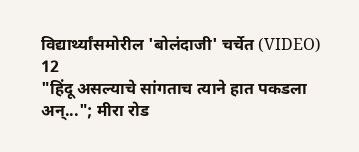विद्यार्थ्यांसमोरील 'बोलंदाजी' चर्चेत (VIDEO)
12
"हिंदू असल्याचे सांगताच त्याने हात पकडला अन्..."; मीरा रोड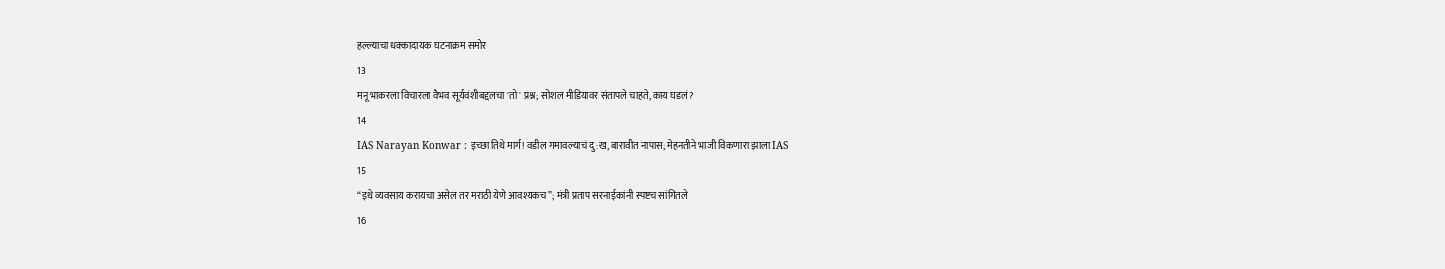हल्ल्याचा धक्कादायक घटनाक्रम समोर
13
मनू भाकरला विचारला वैभव सूर्यवंशीबद्दलचा 'तो' प्रश्न; सोशल मीडियावर संतापले चाहते, काय घडलं?
14
IAS Narayan Konwar : इच्छा तिथे मार्ग! वडील गमावल्याचं दु:ख, बारावीत नापास; मेहनतीने भाजी विकणारा झाला IAS
15
“इथे व्यवसाय करायचा असेल तर मराठी येणे आवश्यकच”; मंत्री प्रताप सरनाईकांनी स्पष्टच सांगितले
16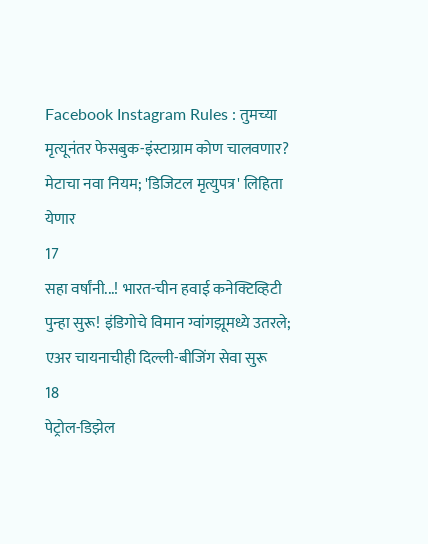Facebook Instagram Rules : तुमच्या मृत्यूनंतर फेसबुक-इंस्टाग्राम कोण चालवणार? मेटाचा नवा नियम; 'डिजिटल मृत्युपत्र' लिहिता येणार
17
सहा वर्षांनी...! भारत-चीन हवाई कनेक्टिव्हिटी पुन्हा सुरू! इंडिगोचे विमान ग्वांगझूमध्ये उतरले; एअर चायनाचीही दिल्ली-बीजिंग सेवा सुरू
18
पेट्रोल-डिझेल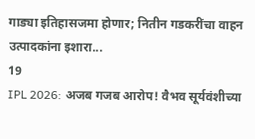गाड्या इतिहासजमा होणार; नितीन गडकरींचा वाहन उत्पादकांना इशारा...
19
IPL 2026: अजब गजब आरोप! वैभव सूर्यवंशीच्या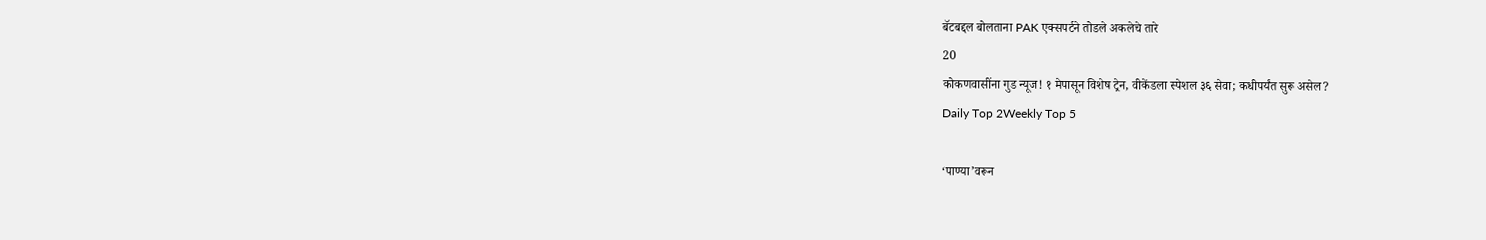बॅटबद्दल बोलताना PAK एक्सपर्टने तोडले अकलेचे तारे
20
कोकणवासींना गुड न्यूज! १ मेपासून विशेष ट्रेन, वीकेंडला स्पेशल ३६ सेवा; कधीपर्यंत सुरू असेल?
Daily Top 2Weekly Top 5

‘पाण्या’वरून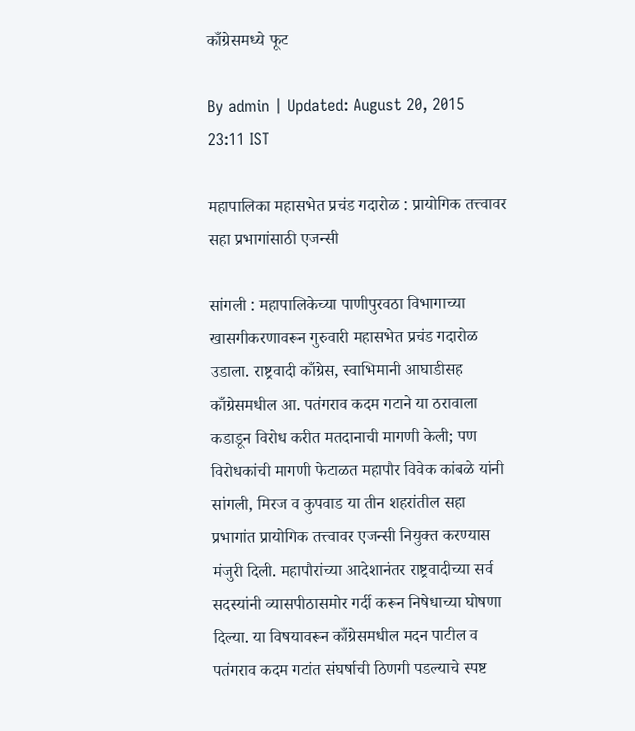काँग्रेसमध्ये फूट

By admin | Updated: August 20, 2015 23:11 IST

महापालिका महासभेत प्रचंड गदारोळ : प्रायोगिक तत्त्वावर सहा प्रभागांसाठी एजन्सी

सांगली : महापालिकेच्या पाणीपुरवठा विभागाच्या खासगीकरणावरून गुरुवारी महासभेत प्रचंड गदारोळ उडाला. राष्ट्रवादी काँग्रेस, स्वाभिमानी आघाडीसह काँग्रेसमधील आ. पतंगराव कदम गटाने या ठरावाला कडाडून विरोध करीत मतदानाची मागणी केली; पण विरोधकांची मागणी फेटाळत महापौर विवेक कांबळे यांनी सांगली, मिरज व कुपवाड या तीन शहरांतील सहा प्रभागांत प्रायोगिक तत्त्वावर एजन्सी नियुक्त करण्यास मंजुरी दिली. महापौरांच्या आदेशानंतर राष्ट्रवादीच्या सर्व सदस्यांनी व्यासपीठासमोर गर्दी करून निषेधाच्या घोषणा दिल्या. या विषयावरून काँग्रेसमधील मदन पाटील व पतंगराव कदम गटांत संघर्षाची ठिणगी पडल्याचे स्पष्ट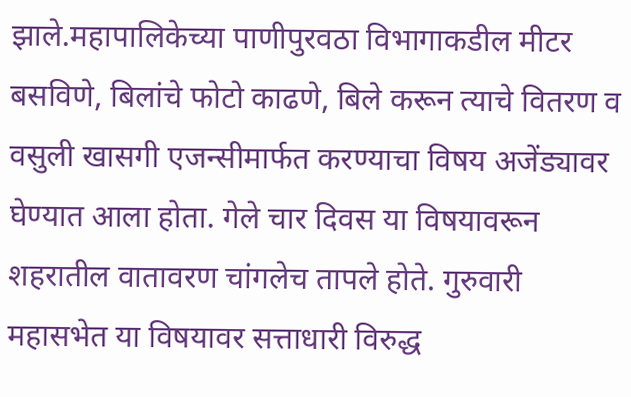झाले.महापालिकेच्या पाणीपुरवठा विभागाकडील मीटर बसविणे, बिलांचे फोटो काढणे, बिले करून त्याचे वितरण व वसुली खासगी एजन्सीमार्फत करण्याचा विषय अजेंड्यावर घेण्यात आला होता. गेले चार दिवस या विषयावरून शहरातील वातावरण चांगलेच तापले होते. गुरुवारी महासभेत या विषयावर सत्ताधारी विरुद्ध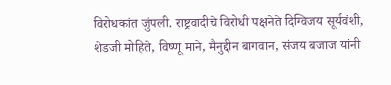विरोधकांत जुंपली. राष्ट्रवादीचे विरोधी पक्षनेते दिग्विजय सूर्यवंशी, शेडजी मोहिते, विष्णू माने, मैनुद्दीन बागवान, संजय बजाज यांनी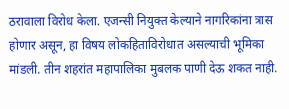ठरावाला विरोध केला. एजन्सी नियुक्त केल्याने नागरिकांना त्रास होणार असून, हा विषय लोकहिताविरोधात असल्याची भूमिका मांडली. तीन शहरांत महापालिका मुबलक पाणी देऊ शकत नाही.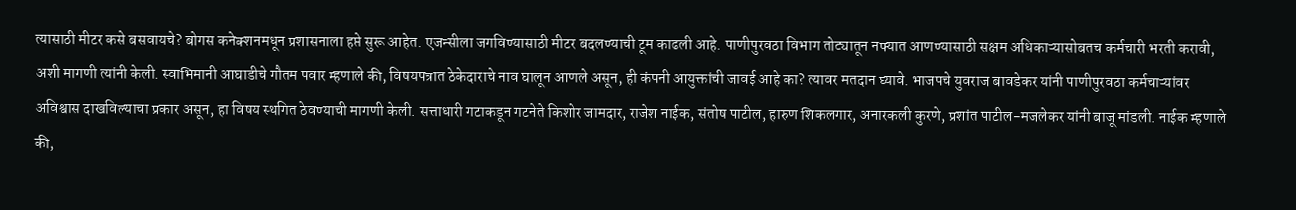त्यासाठी मीटर कसे बसवायचे? बोगस कनेक्शनमधून प्रशासनाला हप्ते सुरू आहेत. एजन्सीला जगविण्यासाठी मीटर बदलण्याची टूम काढली आहे. पाणीपुरवठा विभाग तोट्यातून नफ्यात आणण्यासाठी सक्षम अधिकाऱ्यासोबतच कर्मचारी भरती करावी, अशी मागणी त्यांनी केली. स्वाभिमानी आघाडीचे गौतम पवार म्हणाले की, विषयपत्रात ठेकेदाराचे नाव घालून आणले असून, ही कंपनी आयुक्तांची जावई आहे का? त्यावर मतदान घ्यावे. भाजपचे युवराज बावडेकर यांनी पाणीपुरवठा कर्मचाऱ्यांवर अविश्वास दाखविल्याचा प्रकार असून, हा विषय स्थगित ठेवण्याची मागणी केली. सत्ताधारी गटाकडून गटनेते किशोर जामदार, राजेश नाईक, संतोष पाटील, हारुण शिकलगार, अनारकली कुरणे, प्रशांत पाटील-मजलेकर यांनी बाजू मांडली. नाईक म्हणाले की,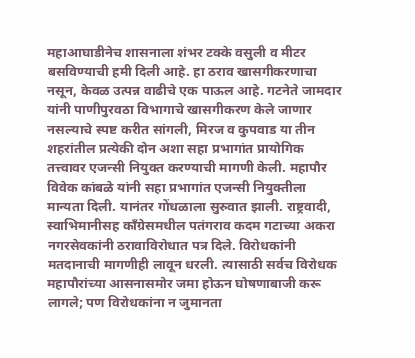महाआघाडीनेच शासनाला शंभर टक्के वसुली व मीटर बसविण्याची हमी दिली आहे. हा ठराव खासगीकरणाचा नसून, केवळ उत्पन्न वाढीचे एक पाऊल आहे. गटनेते जामदार यांनी पाणीपुरवठा विभागाचे खासगीकरण केले जाणार नसल्याचे स्पष्ट करीत सांगली, मिरज व कुपवाड या तीन शहरांतील प्रत्येकी दोन अशा सहा प्रभागांत प्रायोगिक तत्त्वावर एजन्सी नियुक्त करण्याची मागणी केली. महापौर विवेक कांबळे यांनी सहा प्रभागांत एजन्सी नियुक्तीला मान्यता दिली. यानंतर गोंधळाला सुरुवात झाली. राष्ट्रवादी, स्वाभिमानीसह काँग्रेसमधील पतंगराव कदम गटाच्या अकरा नगरसेवकांनी ठरावाविरोधात पत्र दिले. विरोधकांनी मतदानाची मागणीही लावून धरली. त्यासाठी सर्वच विरोधक महापौरांच्या आसनासमोर जमा होऊन घोषणाबाजी करू लागले; पण विरोधकांना न जुमानता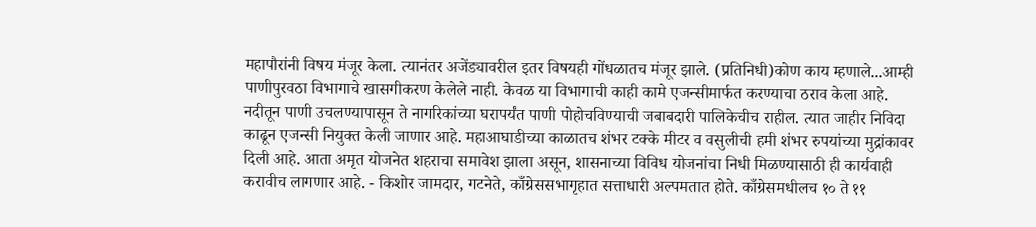महापौरांनी विषय मंजूर केला. त्यानंतर अजेंड्यावरील इतर विषयही गोंधळातच मंजूर झाले. (प्रतिनिधी)कोण काय म्हणाले...आम्ही पाणीपुरवठा विभागाचे खासगीकरण केलेले नाही. केवळ या विभागाची काही कामे एजन्सीमार्फत करण्याचा ठराव केला आहे. नदीतून पाणी उचलण्यापासून ते नागरिकांच्या घरापर्यंत पाणी पोहोचविण्याची जबाबदारी पालिकेचीच राहील. त्यात जाहीर निविदा काढून एजन्सी नियुक्त केली जाणार आहे. महाआघाडीच्या काळातच शंभर टक्के मीटर व वसुलीची हमी शंभर रुपयांच्या मुद्रांकावर दिली आहे. आता अमृत योजनेत शहराचा समावेश झाला असून, शासनाच्या विविध योजनांचा निधी मिळण्यासाठी ही कार्यवाही करावीच लागणार आहे. - किशोर जामदार, गटनेते, काँग्रेससभागृहात सत्ताधारी अल्पमतात होते. काँग्रेसमधीलच १० ते ११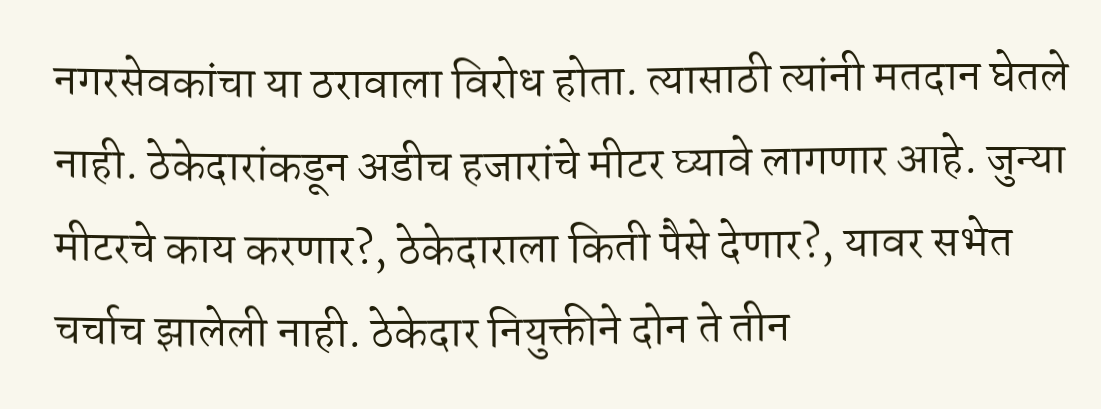नगरसेवकांचा या ठरावाला विरोध होता. त्यासाठी त्यांनी मतदान घेतले नाही. ठेकेदारांकडून अडीच हजारांचे मीटर घ्यावे लागणार आहे. जुन्या मीटरचे काय करणार?, ठेकेदाराला किती पैसे देणार?, यावर सभेत चर्चाच झालेली नाही. ठेकेदार नियुक्तीने दोन ते तीन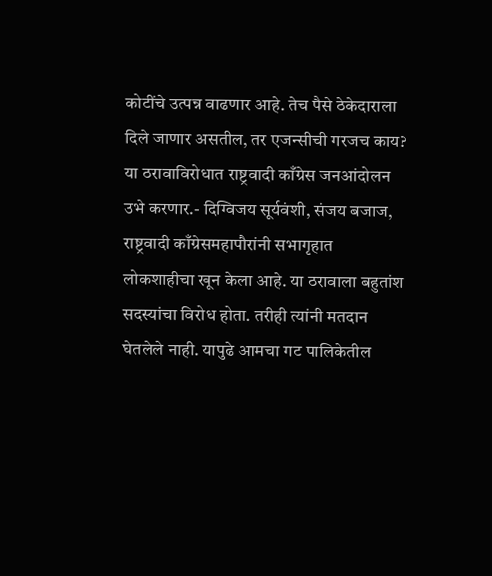कोटींचे उत्पन्न वाढणार आहे. तेच पैसे ठेकेदाराला दिले जाणार असतील, तर एजन्सीची गरजच काय? या ठरावाविरोधात राष्ट्रवादी काँग्रेस जनआंदोलन उभे करणार.- दिग्विजय सूर्यवंशी, संजय बजाज, राष्ट्रवादी काँग्रेसमहापौरांनी सभागृहात लोकशाहीचा खून केला आहे. या ठरावाला बहुतांश सदस्यांचा विरोध होता. तरीही त्यांनी मतदान घेतलेले नाही. यापुढे आमचा गट पालिकेतील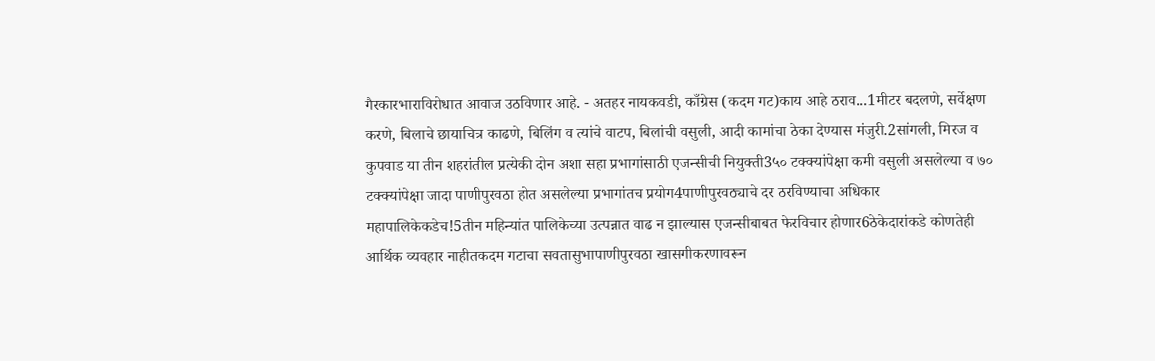गैरकारभाराविरोधात आवाज उठविणार आहे. - अतहर नायकवडी, काँग्रेस (कदम गट)काय आहे ठराव...1मीटर बदलणे, सर्वेक्षण करणे, बिलाचे छायाचित्र काढणे, बिलिंग व त्यांचे वाटप, बिलांची वसुली, आदी कामांचा ठेका देण्यास मंजुरी.2सांगली, मिरज व कुपवाड या तीन शहरांतील प्रत्येकी दोन अशा सहा प्रभागांसाठी एजन्सीची नियुक्ती3५० टक्क्यांपेक्षा कमी वसुली असलेल्या व ७० टक्क्यांपेक्षा जादा पाणीपुरवठा होत असलेल्या प्रभागांतच प्रयोग4पाणीपुरवठ्याचे दर ठरविण्याचा अधिकार महापालिकेकडेच!5तीन महिन्यांत पालिकेच्या उत्पन्नात वाढ न झाल्यास एजन्सीबाबत फेरविचार होणार6ठेकेदारांकडे कोणतेही आर्थिक व्यवहार नाहीतकदम गटाचा सवतासुभापाणीपुरवठा खासगीकरणावरून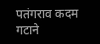पतंगराव कदम गटाने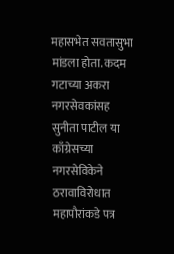महासभेत सवतासुभा मांडला होता. कदम गटाच्या अकरा नगरसेवकांसह सुनीता पाटील या काँग्रेसच्या नगरसेविकेने ठरावाविरोधात महापौरांकडे पत्र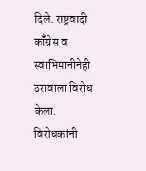दिले. राष्ट्रवादी कॉँग्रेस व स्वाभिमानीनेही ठरावाला विरोध केला. विरोधकांनी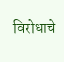विरोधाचे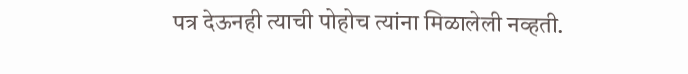पत्र देऊनही त्याची पोहोच त्यांना मिळालेली नव्हती.